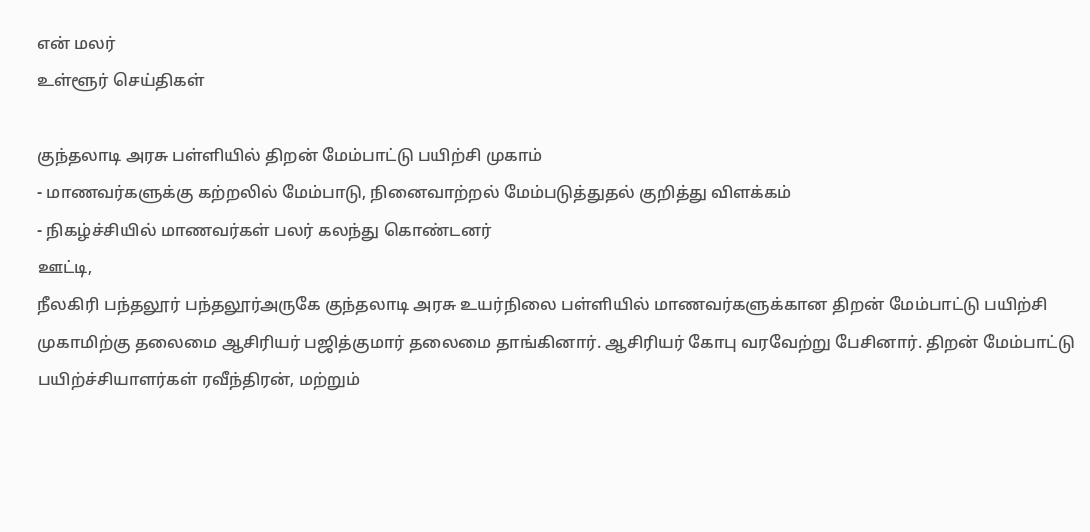என் மலர்
உள்ளூர் செய்திகள்

குந்தலாடி அரசு பள்ளியில் திறன் மேம்பாட்டு பயிற்சி முகாம்
- மாணவர்களுக்கு கற்றலில் மேம்பாடு, நினைவாற்றல் மேம்படுத்துதல் குறித்து விளக்கம்
- நிகழ்ச்சியில் மாணவர்கள் பலர் கலந்து கொண்டனர்
ஊட்டி,
நீலகிரி பந்தலூர் பந்தலூர்அருகே குந்தலாடி அரசு உயர்நிலை பள்ளியில் மாணவர்களுக்கான திறன் மேம்பாட்டு பயிற்சி முகாமிற்கு தலைமை ஆசிரியர் பஜித்குமார் தலைமை தாங்கினார். ஆசிரியர் கோபு வரவேற்று பேசினார். திறன் மேம்பாட்டு பயிற்ச்சியாளர்கள் ரவீந்திரன், மற்றும்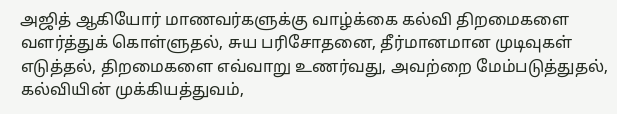அஜித் ஆகியோர் மாணவர்களுக்கு வாழ்க்கை கல்வி திறமைகளை வளர்த்துக் கொள்ளுதல், சுய பரிசோதனை, தீர்மானமான முடிவுகள் எடுத்தல், திறமைகளை எவ்வாறு உணர்வது, அவற்றை மேம்படுத்துதல், கல்வியின் முக்கியத்துவம்,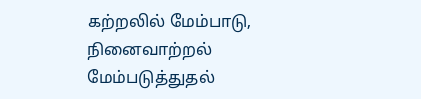கற்றலில் மேம்பாடு, நினைவாற்றல் மேம்படுத்துதல்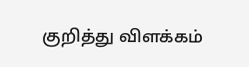குறித்து விளக்கம்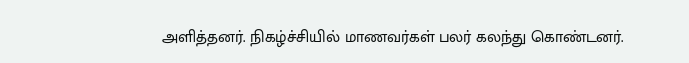அளித்தனர். நிகழ்ச்சியில் மாணவர்கள் பலர் கலந்து கொண்டனர்.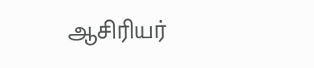ஆசிரியர்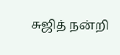சுஜித் நன்றி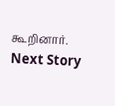கூறினார்.
Next Story